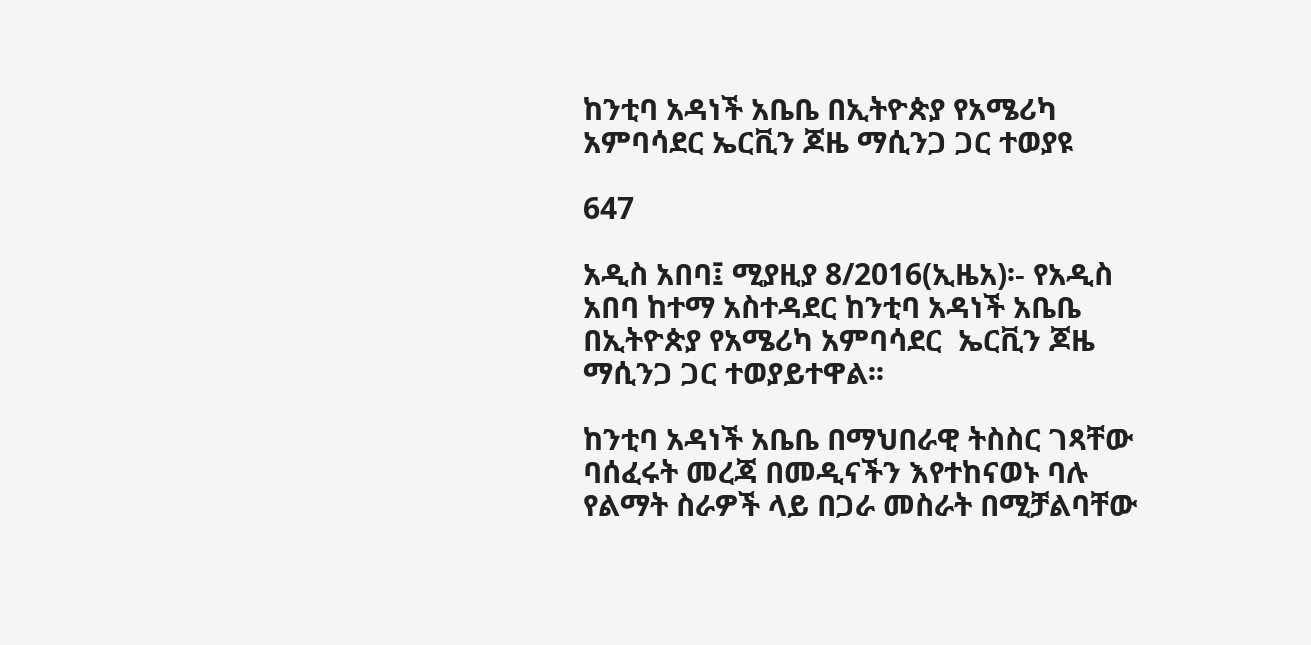ከንቲባ አዳነች አቤቤ በኢትዮጵያ የአሜሪካ አምባሳደር ኤርቪን ጆዜ ማሲንጋ ጋር ተወያዩ

647

አዲስ አበባ፤ ሚያዚያ 8/2016(ኢዜአ)፡- የአዲስ አበባ ከተማ አስተዳደር ከንቲባ አዳነች አቤቤ በኢትዮጵያ የአሜሪካ አምባሳደር  ኤርቪን ጆዜ ማሲንጋ ጋር ተወያይተዋል፡፡

ከንቲባ አዳነች አቤቤ በማህበራዊ ትስስር ገጻቸው ባሰፈሩት መረጃ በመዲናችን እየተከናወኑ ባሉ የልማት ስራዎች ላይ በጋራ መስራት በሚቻልባቸው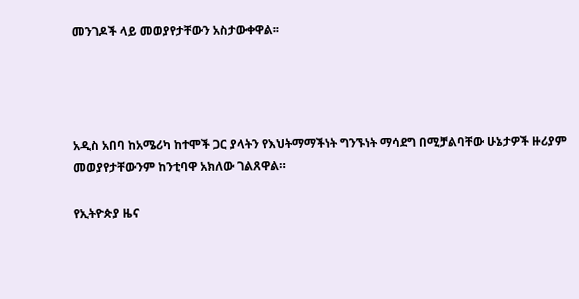መንገዶች ላይ መወያየታቸውን አስታውቀዋል፡፡




አዲስ አበባ ከአሜሪካ ከተሞች ጋር ያላትን የእህትማማችነት ግንኙነት ማሳደግ በሚቻልባቸው ሁኔታዎች ዙሪያም መወያየታቸውንም ከንቲባዋ አክለው ገልጸዋል።

የኢትዮጵያ ዜና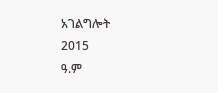አገልግሎት
2015
ዓ.ም